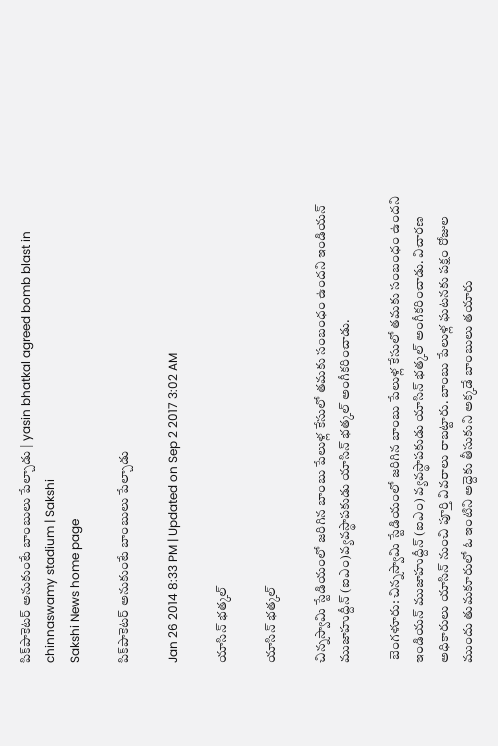పిక్‌పాకెటర్ అనుకుంటే బాంబులు పేల్చాడు | yasin bhatkal agreed bomb blast in chinnaswamy stadium | Sakshi
Sakshi News home page

పిక్‌పాకెటర్ అనుకుంటే బాంబులు పేల్చాడు

Jan 26 2014 8:33 PM | Updated on Sep 2 2017 3:02 AM

యాసిన్ భత్కల్

యాసిన్ భత్కల్

చిన్నస్వామి స్టేడియంలో జరిగిన బాంబు పేలుళ్ల కేసులో తమకు సంబంధం ఉందని ఇండియన్ ముజాహుద్దీన్ (ఐఎం)వ్యవస్థాపకుడు యాసిన్ భత్కల్ అంగీకరించాడు.

 బెంగళూరు: చిన్నస్వామి స్టేడియంలో జరిగిన బాంబు పేలుళ్ల కేసులో తమకు సంబంధం ఉందని ఇండియన్ ముజాహుద్దీన్ (ఐఎం) వ్యవస్థాపకుడు యాసిన్ భత్కల్ అంగీకరించాడు. విచారణ అధికారులు యాసిన్ నుంచి పూర్తి వివరాలు రాబట్టారు. బాంబు పేలుళ్ల ఘటనకు పక్షం రోజుల ముందు తుమకూరులో ఓ ఇంటిని అద్దెకు తీసుకుని అక్కడే బాంబులు తయారు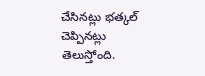చేసినట్లు భత్కల్ చెప్పినట్లు తెలుస్తోంది.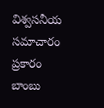విశ్వసనీయ సమాచారం ప్రకారం బాంబు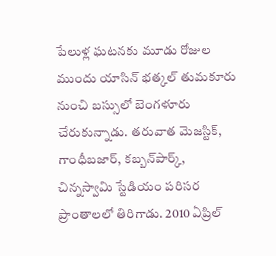పేలుళ్ల ఘటనకు మూడు రోజుల ముందు యాసిన్ భత్కల్ తుమకూరు నుంచి బస్సులో బెంగళూరు చేరుకున్నాడు. తరువాత మెజస్టిక్, గాంధీబజార్, కబ్బన్‌పార్క్, చిన్నస్వామి స్టేడియం పరిసర ప్రాంతాలలో తిరిగాడు. 2010 ఏప్రిల్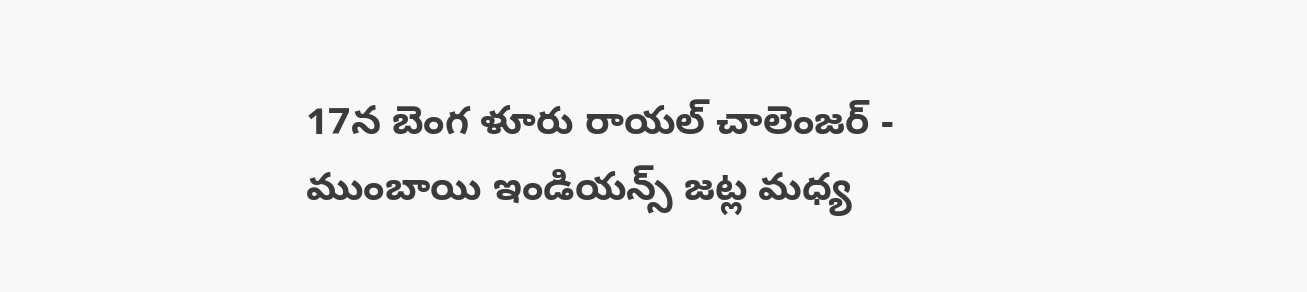17న బెంగ ళూరు రాయల్ చాలెంజర్ - ముంబాయి ఇండియన్స్ జట్ల మధ్య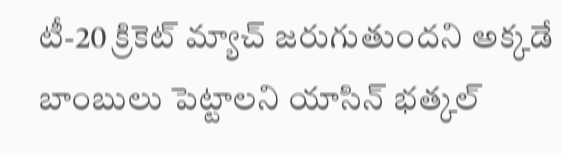టీ-20 క్రికెట్ మ్యాచ్ జరుగుతుందని అక్కడే బాంబులు పెట్టాలని యాసిన్ భత్కల్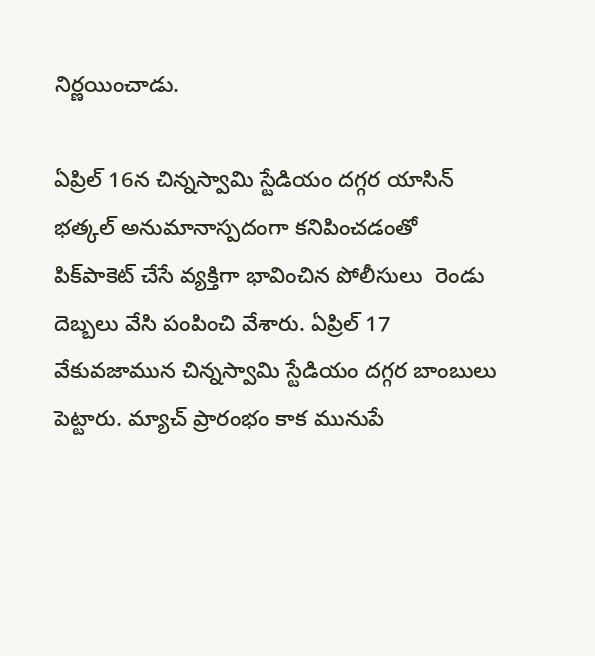నిర్ణయించాడు.

ఏప్రిల్ 16న చిన్నస్వామి స్టేడియం దగ్గర యాసిన్ భత్కల్ అనుమానాస్పదంగా కనిపించడంతో పిక్‌పాకెట్ చేసే వ్యక్తిగా భావించిన పోలీసులు  రెండు దెబ్బలు వేసి పంపించి వేశారు. ఏప్రిల్ 17 వేకువజామున చిన్నస్వామి స్టేడియం దగ్గర బాంబులు పెట్టారు. మ్యాచ్ ప్రారంభం కాక మునుపే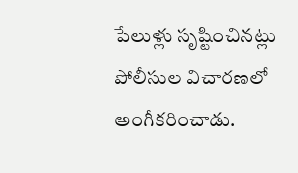పేలుళ్లు సృష్టించినట్లు పోలీసుల విచారణలో అంగీకరించాడు.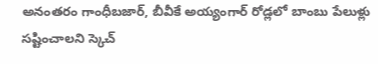అనంతరం గాంధీబజార్, బీవీకే అయ్యంగార్ రోడ్లలో బాంబు పేలుళ్లు సష్టించాలని స్కెచ్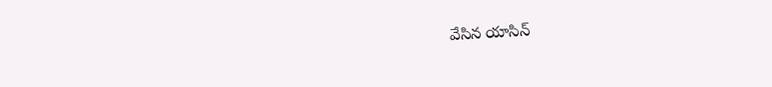వేసిన యాసిన్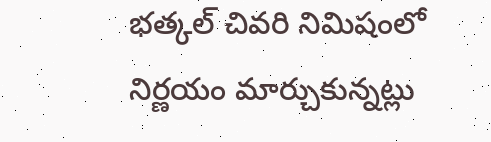భత్కల్ చివరి నిమిషంలో నిర్ణయం మార్చుకున్నట్లు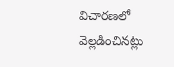విచారణలో వెల్లడించినట్లు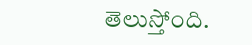తెలుస్తోంది.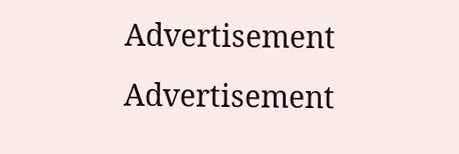Advertisement
Advertisement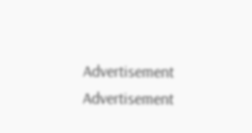Advertisement
Advertisement